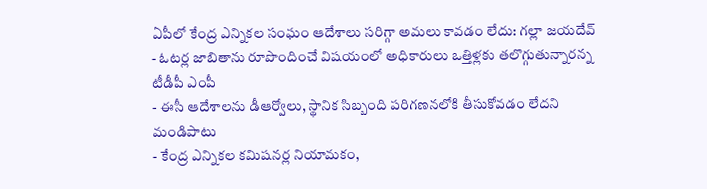ఏపీలో కేంద్ర ఎన్నికల సంఘం ఆదేశాలు సరిగ్గా అమలు కావడం లేదు: గల్లా జయదేవ్
- ఓటర్ల జాబితాను రూపొందించే విషయంలో అధికారులు ఒత్తిళ్లకు తలొగ్గుతున్నారన్న టీడీపీ ఎంపీ
- ఈసీ ఆదేశాలను డీఆర్వోలు, స్థానిక సిబ్బంది పరిగణనలోకి తీసుకోవడం లేదని మండిపాటు
- కేంద్ర ఎన్నికల కమిషనర్ల నియామకం,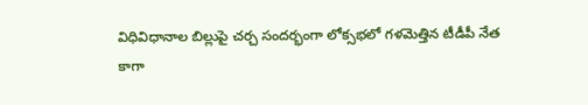విధివిధానాల బిల్లుపై చర్చ సందర్భంగా లోక్సభలో గళమెత్తిన టీడీపీ నేత
కాగా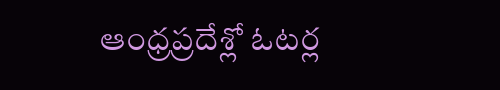ఆంధ్రప్రదేశ్లో ఓటర్ల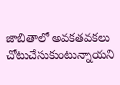జాబితాలో అవకతవకలు చోటుచేసుకుంటున్నాయని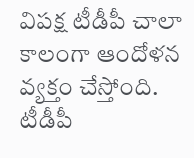విపక్ష టీడీపీ చాలా కాలంగా ఆందోళన వ్యక్తం చేస్తోంది. టీడీపీ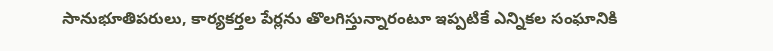సానుభూతిపరులు, కార్యకర్తల పేర్లను తొలగిస్తున్నారంటూ ఇప్పటికే ఎన్నికల సంఘానికి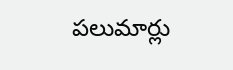పలుమార్లు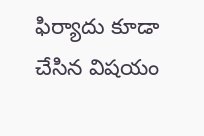ఫిర్యాదు కూడా చేసిన విషయం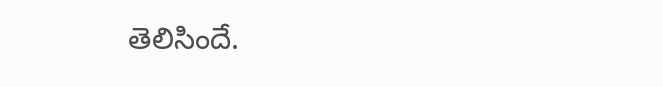తెలిసిందే.